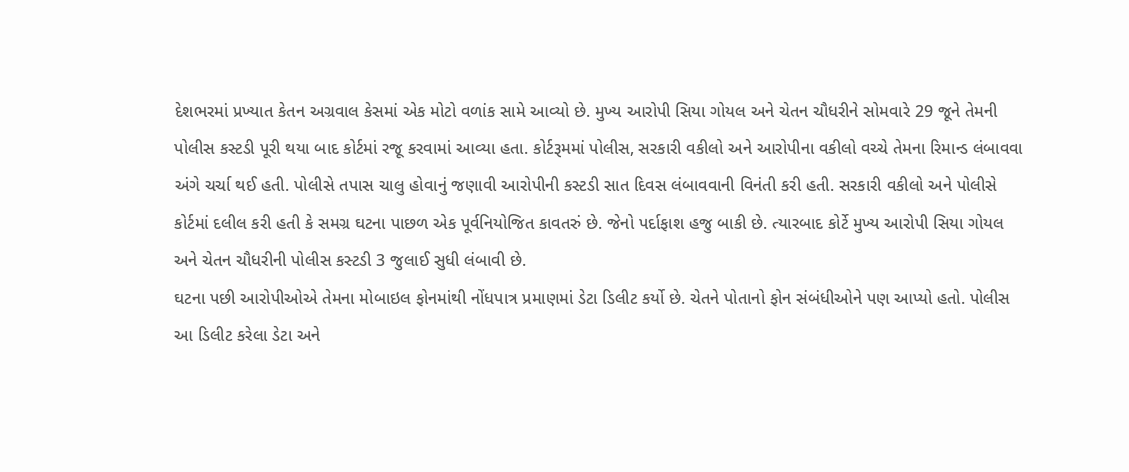દેશભરમાં પ્રખ્યાત કેતન અગ્રવાલ કેસમાં એક મોટો વળાંક સામે આવ્યો છે. મુખ્ય આરોપી સિયા ગોયલ અને ચેતન ચૌધરીને સોમવારે 29 જૂને તેમની પોલીસ કસ્ટડી પૂરી થયા બાદ કોર્ટમાં રજૂ કરવામાં આવ્યા હતા. કોર્ટરૂમમાં પોલીસ, સરકારી વકીલો અને આરોપીના વકીલો વચ્ચે તેમના રિમાન્ડ લંબાવવા અંગે ચર્ચા થઈ હતી. પોલીસે તપાસ ચાલુ હોવાનું જણાવી આરોપીની કસ્ટડી સાત દિવસ લંબાવવાની વિનંતી કરી હતી. સરકારી વકીલો અને પોલીસે કોર્ટમાં દલીલ કરી હતી કે સમગ્ર ઘટના પાછળ એક પૂર્વનિયોજિત કાવતરું છે. જેનો પર્દાફાશ હજુ બાકી છે. ત્યારબાદ કોર્ટે મુખ્ય આરોપી સિયા ગોયલ અને ચેતન ચૌધરીની પોલીસ કસ્ટડી 3 જુલાઈ સુધી લંબાવી છે.
ઘટના પછી આરોપીઓએ તેમના મોબાઇલ ફોનમાંથી નોંધપાત્ર પ્રમાણમાં ડેટા ડિલીટ કર્યો છે. ચેતને પોતાનો ફોન સંબંધીઓને પણ આપ્યો હતો. પોલીસ આ ડિલીટ કરેલા ડેટા અને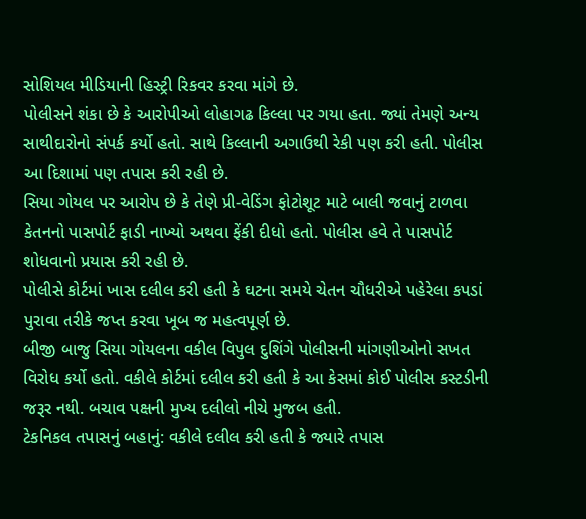સોશિયલ મીડિયાની હિસ્ટ્રી રિકવર કરવા માંગે છે.
પોલીસને શંકા છે કે આરોપીઓ લોહાગઢ કિલ્લા પર ગયા હતા. જ્યાં તેમણે અન્ય સાથીદારોનો સંપર્ક કર્યો હતો. સાથે કિલ્લાની અગાઉથી રેકી પણ કરી હતી. પોલીસ આ દિશામાં પણ તપાસ કરી રહી છે.
સિયા ગોયલ પર આરોપ છે કે તેણે પ્રી-વેડિંગ ફોટોશૂટ માટે બાલી જવાનું ટાળવા કેતનનો પાસપોર્ટ ફાડી નાખ્યો અથવા ફેંકી દીધો હતો. પોલીસ હવે તે પાસપોર્ટ શોધવાનો પ્રયાસ કરી રહી છે.
પોલીસે કોર્ટમાં ખાસ દલીલ કરી હતી કે ઘટના સમયે ચેતન ચૌધરીએ પહેરેલા કપડાં પુરાવા તરીકે જપ્ત કરવા ખૂબ જ મહત્વપૂર્ણ છે.
બીજી બાજુ સિયા ગોયલના વકીલ વિપુલ દુશિંગે પોલીસની માંગણીઓનો સખત વિરોધ કર્યો હતો. વકીલે કોર્ટમાં દલીલ કરી હતી કે આ કેસમાં કોઈ પોલીસ કસ્ટડીની જરૂર નથી. બચાવ પક્ષની મુખ્ય દલીલો નીચે મુજબ હતી.
ટેકનિકલ તપાસનું બહાનું: વકીલે દલીલ કરી હતી કે જ્યારે તપાસ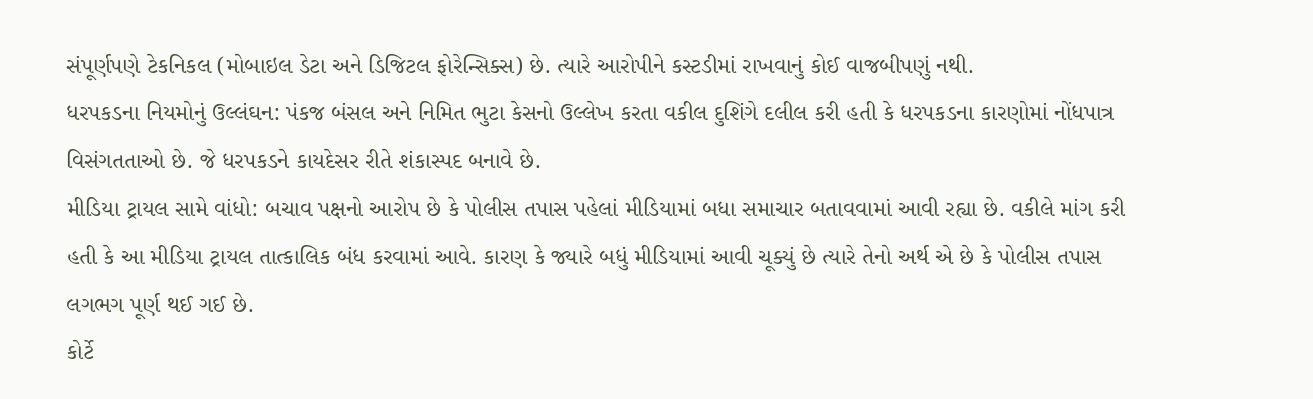સંપૂર્ણપણે ટેકનિકલ (મોબાઇલ ડેટા અને ડિજિટલ ફોરેન્સિક્સ) છે. ત્યારે આરોપીને કસ્ટડીમાં રાખવાનું કોઈ વાજબીપણું નથી.
ધરપકડના નિયમોનું ઉલ્લંઘન: પંકજ બંસલ અને નિમિત ભુટા કેસનો ઉલ્લેખ કરતા વકીલ દુશિંગે દલીલ કરી હતી કે ધરપકડના કારણોમાં નોંધપાત્ર વિસંગતતાઓ છે. જે ધરપકડને કાયદેસર રીતે શંકાસ્પદ બનાવે છે.
મીડિયા ટ્રાયલ સામે વાંધો: બચાવ પક્ષનો આરોપ છે કે પોલીસ તપાસ પહેલાં મીડિયામાં બધા સમાચાર બતાવવામાં આવી રહ્યા છે. વકીલે માંગ કરી હતી કે આ મીડિયા ટ્રાયલ તાત્કાલિક બંધ કરવામાં આવે. કારણ કે જ્યારે બધું મીડિયામાં આવી ચૂક્યું છે ત્યારે તેનો અર્થ એ છે કે પોલીસ તપાસ લગભગ પૂર્ણ થઈ ગઈ છે.
કોર્ટે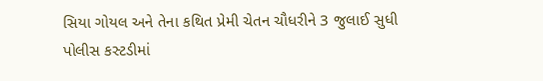સિયા ગોયલ અને તેના કથિત પ્રેમી ચેતન ચૌધરીને 3 જુલાઈ સુધી પોલીસ કસ્ટડીમાં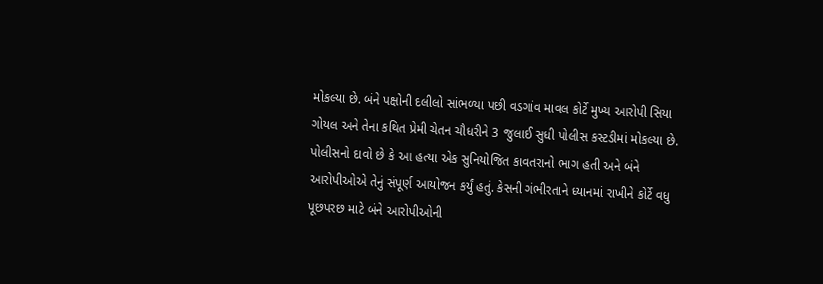મોકલ્યા છે. બંને પક્ષોની દલીલો સાંભળ્યા પછી વડગાંવ માવલ કોર્ટે મુખ્ય આરોપી સિયા ગોયલ અને તેના કથિત પ્રેમી ચેતન ચૌધરીને 3 જુલાઈ સુધી પોલીસ કસ્ટડીમાં મોકલ્યા છે. પોલીસનો દાવો છે કે આ હત્યા એક સુનિયોજિત કાવતરાનો ભાગ હતી અને બંને આરોપીઓએ તેનું સંપૂર્ણ આયોજન કર્યું હતું. કેસની ગંભીરતાને ધ્યાનમાં રાખીને કોર્ટે વધુ પૂછપરછ માટે બંને આરોપીઓની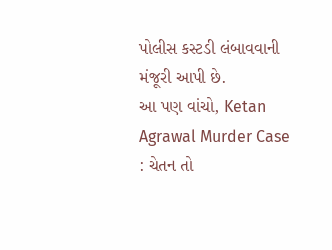પોલીસ કસ્ટડી લંબાવવાની મંજૂરી આપી છે.
આ પણ વાંચો, Ketan Agrawal Murder Case : ચેતન તો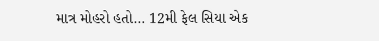માત્ર મોહરો હતો… 12મી ફેલ સિયા એક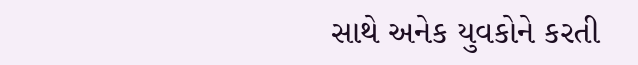સાથે અનેક યુવકોને કરતી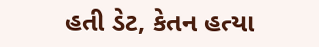હતી ડેટ, કેતન હત્યા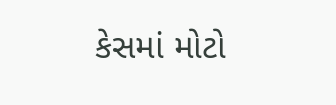કેસમાં મોટો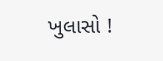ખુલાસો !